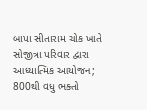બાપા સીતારામ ચોક ખાતે સોજીત્રા પરિવાર દ્વારા આધ્યાત્મિક આયોજન; 800થી વધુ ભક્તો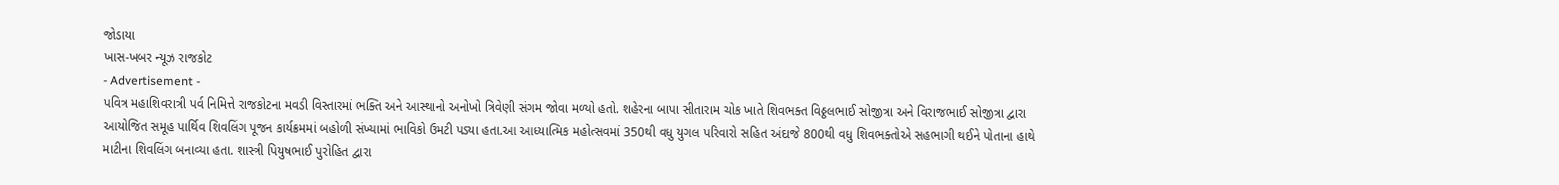જોડાયા
ખાસ-ખબર ન્યૂઝ રાજકોટ
- Advertisement -
પવિત્ર મહાશિવરાત્રી પર્વ નિમિત્તે રાજકોટના મવડી વિસ્તારમાં ભક્તિ અને આસ્થાનો અનોખો ત્રિવેણી સંગમ જોવા મળ્યો હતો. શહેરના બાપા સીતારામ ચોક ખાતે શિવભક્ત વિઠ્ઠલભાઈ સોજીત્રા અને વિરાજભાઈ સોજીત્રા દ્વારા આયોજિત સમૂહ પાર્થિવ શિવલિંગ પૂજન કાર્યક્રમમાં બહોળી સંખ્યામાં ભાવિકો ઉમટી પડ્યા હતા.આ આધ્યાત્મિક મહોત્સવમાં 350થી વધુ યુગલ પરિવારો સહિત અંદાજે 800થી વધુ શિવભક્તોએ સહભાગી થઈને પોતાના હાથે માટીના શિવલિંગ બનાવ્યા હતા. શાસ્ત્રી પિયુષભાઈ પુરોહિત દ્વારા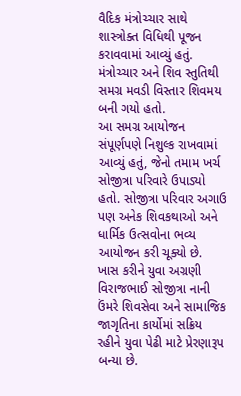વૈદિક મંત્રોચ્ચાર સાથે શાસ્ત્રોક્ત વિધિથી પૂજન કરાવવામાં આવ્યું હતું. મંત્રોચ્ચાર અને શિવ સ્તુતિથી સમગ્ર મવડી વિસ્તાર શિવમય બની ગયો હતો.
આ સમગ્ર આયોજન સંપૂર્ણપણે નિશુલ્ક રાખવામાં આવ્યું હતું, જેનો તમામ ખર્ચ સોજીત્રા પરિવારે ઉપાડ્યો હતો. સોજીત્રા પરિવાર અગાઉ પણ અનેક શિવકથાઓ અને ધાર્મિક ઉત્સવોના ભવ્ય આયોજન કરી ચૂક્યો છે.
ખાસ કરીને યુવા અગ્રણી વિરાજભાઈ સોજીત્રા નાની ઉંમરે શિવસેવા અને સામાજિક જાગૃતિના કાર્યોમાં સક્રિય રહીને યુવા પેઢી માટે પ્રેરણારૂપ બન્યા છે.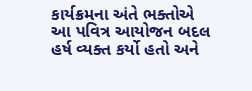કાર્યક્રમના અંતે ભક્તોએ આ પવિત્ર આયોજન બદલ હર્ષ વ્યક્ત કર્યો હતો અને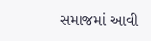સમાજમાં આવી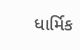ધાર્મિક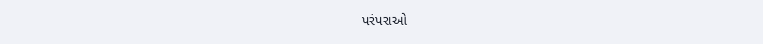પરંપરાઓ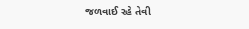જળવાઈ રહે તેવી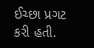ઈચ્છા પ્રગટ કરી હતી.